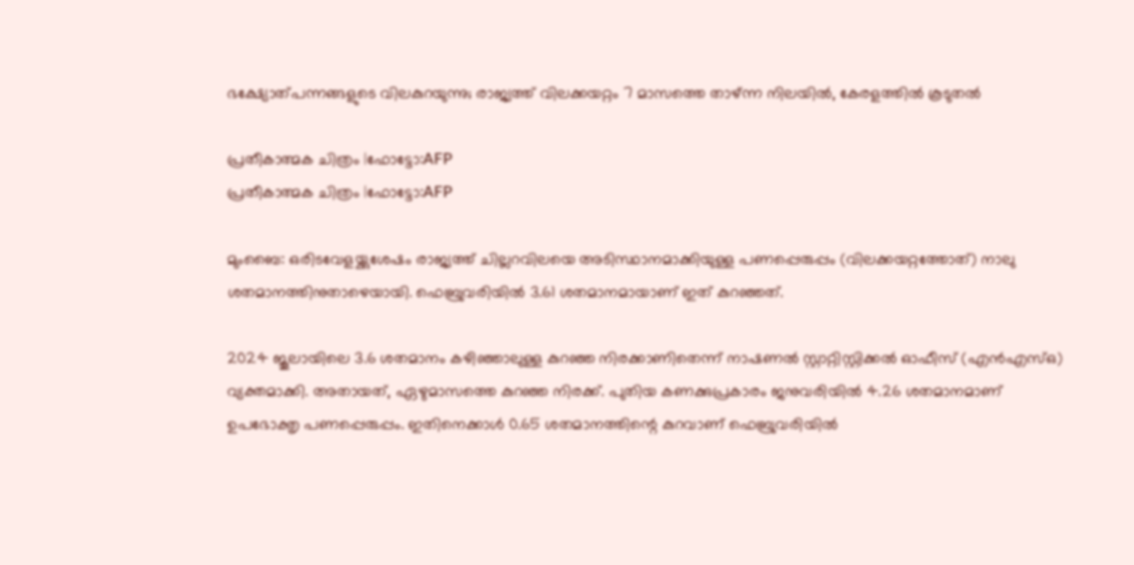ഭക്ഷ്യോത്പന്നങ്ങളുടെ വിലകുറയുന്നു; രാജ്യത്ത് വിലക്കയറ്റം 7 മാസത്തെ താഴ്ന്ന നിലയിൽ, കേരളത്തിൽ കൂടുതൽ

പ്രതീകാത്മക ചിത്രം |ഫോട്ടോ:AFP
പ്രതീകാത്മക ചിത്രം |ഫോട്ടോ:AFP

മുംബൈ: ഒരിടവേളയ്ക്കുശേഷം രാജ്യത്ത് ചില്ലറവിലയെ അടിസ്ഥാനമാക്കിയുള്ള പണപ്പെരുപ്പം (വിലക്കയറ്റത്തോത്) നാലു ശതമാനത്തിനുതാഴെയായി. ഫെബ്രുവരിയില്‍ 3.61 ശതമാനമായാണ് ഇത് കുറഞ്ഞത്.

2024 ജൂലായിലെ 3.6 ശതമാനം കഴിഞ്ഞാലുള്ള കുറഞ്ഞ നിരക്കാണിതെന്ന് നാഷണല്‍ സ്റ്റാറ്റിസ്റ്റിക്കല്‍ ഓഫീസ് (എന്‍എസ്ഒ) വ്യക്തമാക്കി. അതായത്, ഏഴുമാസത്തെ കുറഞ്ഞ നിരക്ക്. പുതിയ കണക്കുപ്രകാരം ജനുവരിയില്‍ 4.26 ശതമാനമാണ് ഉപഭോക്തൃ പണപ്പെരുപ്പം. ഇതിനെക്കാള്‍ 0.65 ശതമാനത്തിന്റെ കുറവാണ് ഫെബ്രുവരിയില്‍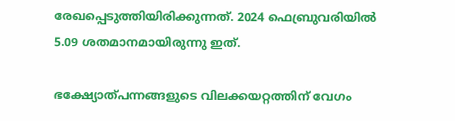രേഖപ്പെടുത്തിയിരിക്കുന്നത്. 2024 ഫെബ്രുവരിയില്‍ 5.09 ശതമാനമായിരുന്നു ഇത്.

ഭക്ഷ്യോത്പന്നങ്ങളുടെ വിലക്കയറ്റത്തിന് വേഗം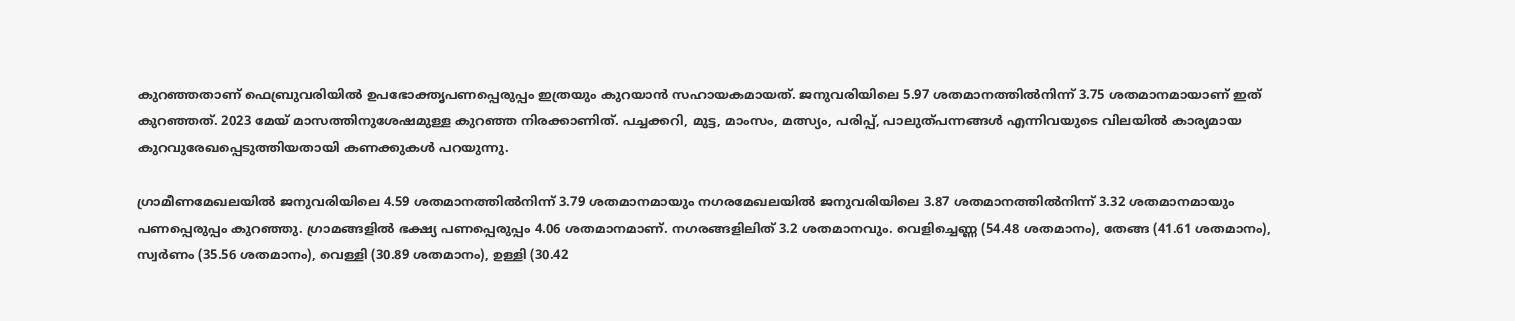കുറഞ്ഞതാണ് ഫെബ്രുവരിയില്‍ ഉപഭോക്തൃപണപ്പെരുപ്പം ഇത്രയും കുറയാന്‍ സഹായകമായത്. ജനുവരിയിലെ 5.97 ശതമാനത്തില്‍നിന്ന് 3.75 ശതമാനമായാണ് ഇത് കുറഞ്ഞത്. 2023 മേയ് മാസത്തിനുശേഷമുള്ള കുറഞ്ഞ നിരക്കാണിത്. പച്ചക്കറി, മുട്ട, മാംസം, മത്സ്യം, പരിപ്പ്, പാലുത്പന്നങ്ങള്‍ എന്നിവയുടെ വിലയില്‍ കാര്യമായ കുറവുരേഖപ്പെടുത്തിയതായി കണക്കുകള്‍ പറയുന്നു.

ഗ്രാമീണമേഖലയില്‍ ജനുവരിയിലെ 4.59 ശതമാനത്തില്‍നിന്ന് 3.79 ശതമാനമായും നഗരമേഖലയില്‍ ജനുവരിയിലെ 3.87 ശതമാനത്തില്‍നിന്ന് 3.32 ശതമാനമായും പണപ്പെരുപ്പം കുറഞ്ഞു. ഗ്രാമങ്ങളില്‍ ഭക്ഷ്യ പണപ്പെരുപ്പം 4.06 ശതമാനമാണ്. നഗരങ്ങളിലിത് 3.2 ശതമാനവും. വെളിച്ചെണ്ണ (54.48 ശതമാനം), തേങ്ങ (41.61 ശതമാനം), സ്വര്‍ണം (35.56 ശതമാനം), വെള്ളി (30.89 ശതമാനം), ഉള്ളി (30.42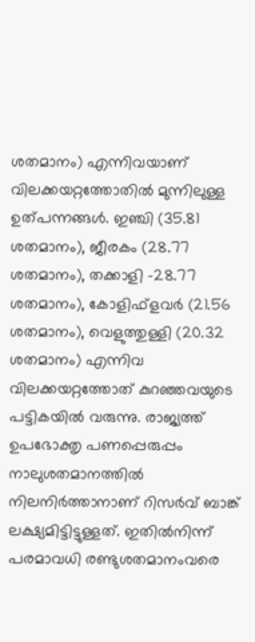ശതമാനം) എന്നിവയാണ് വിലക്കയറ്റത്തോതില്‍ മുന്നിലുള്ള ഉത്പന്നങ്ങള്‍. ഇഞ്ചി (35.81 ശതമാനം), ജീരകം (28.77 ശതമാനം), തക്കാളി -28.77 ശതമാനം), കോളിഫ്‌ളവര്‍ (21.56 ശതമാനം), വെളുത്തുള്ളി (20.32 ശതമാനം) എന്നിവ വിലക്കയറ്റത്തോത് കുറഞ്ഞവയുടെ പട്ടികയില്‍ വരുന്നു. രാജ്യത്ത് ഉപഭോക്തൃ പണപ്പെരുപ്പം നാലുശതമാനത്തില്‍ നിലനിര്‍ത്താനാണ് റിസര്‍വ് ബാങ്ക് ലക്ഷ്യമിട്ടിട്ടുള്ളത്. ഇതില്‍നിന്ന് പരമാവധി രണ്ടുശതമാനംവരെ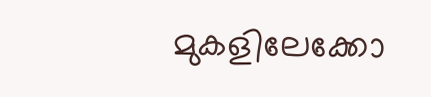മുകളിലേക്കോ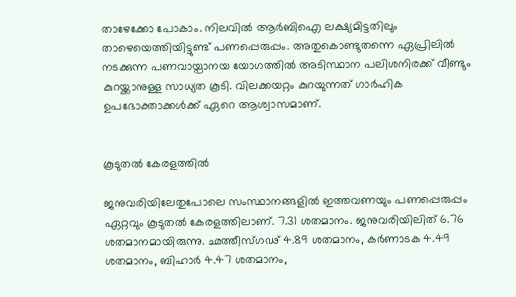താഴേക്കോ പോകാം. നിലവില്‍ ആര്‍ബിഐ ലക്ഷ്യമിട്ടതിലും താഴെയെത്തിയിട്ടുണ്ട് പണപ്പെരുപ്പം. അതുകൊണ്ടുതന്നെ ഏപ്രിലില്‍ നടക്കുന്ന പണവായ്പാനയ യോഗത്തില്‍ അടിസ്ഥാന പലിശനിരക്ക് വീണ്ടും കുറയ്ക്കാനുള്ള സാധ്യത കൂടി. വിലക്കയറ്റം കുറയുന്നത് ഗാര്‍ഹിക ഉപഭോക്താക്കള്‍ക്ക് ഏറെ ആശ്വാസമാണ്.


കൂടുതല്‍ കേരളത്തില്‍

ജനുവരിയിലേതുപോലെ സംസ്ഥാനങ്ങളില്‍ ഇത്തവണയും പണപ്പെരുപ്പം ഏറ്റവും കൂടുതല്‍ കേരളത്തിലാണ്. 7.31 ശതമാനം. ജനുവരിയിലിത് 6.76 ശതമാനമായിരുന്നു. ഛത്തീസ്ഗഢ് 4.89 ശതമാനം, കര്‍ണാടക 4.49 ശതമാനം, ബിഹാര്‍ 4.47 ശതമാനം,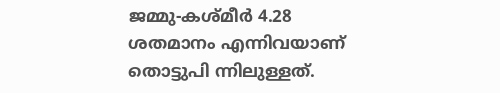ജമ്മു-കശ്മീര്‍ 4.28 ശതമാനം എന്നിവയാണ് തൊട്ടുപി ന്നിലുള്ളത്.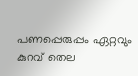പണപ്പെരുപ്പം ഏറ്റവും കുറവ് തെല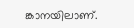ങ്കാനയിലാണ്.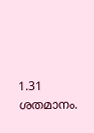1.31 ശതമാനം.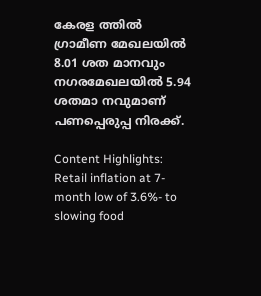കേരള ത്തില്‍ ഗ്രാമീണ മേഖലയില്‍ 8.01 ശത മാനവും നഗരമേഖലയില്‍ 5.94 ശതമാ നവുമാണ് പണപ്പെരുപ്പ നിരക്ക്.

Content Highlights: Retail inflation at 7-month low of 3.6%- to slowing food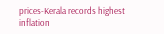prices-Kerala records highest inflation